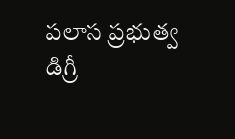పలాస ప్రభుత్వ డిగ్రీ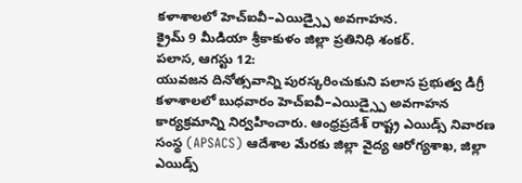కళాశాలలో హెచ్ఐవీ–ఎయిడ్స్పై అవగాహన.
క్రైమ్ 9 మీడియా శ్రీకాకుళం జిల్లా ప్రతినిధి శంకర్.
పలాస, ఆగస్టు 12:
యువజన దినోత్సవాన్ని పురస్కరించుకుని పలాస ప్రభుత్వ డిగ్రీ కళాశాలలో బుధవారం హెచ్ఐవీ–ఎయిడ్స్పై అవగాహన కార్యక్రమాన్ని నిర్వహించారు. ఆంధ్రప్రదేశ్ రాష్ట్ర ఎయిడ్స్ నివారణ సంస్థ (APSACS) ఆదేశాల మేరకు జిల్లా వైద్య ఆరోగ్యశాఖ, జిల్లా ఎయిడ్స్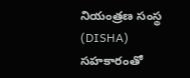నియంత్రణ సంస్థ (DISHA) సహకారంతో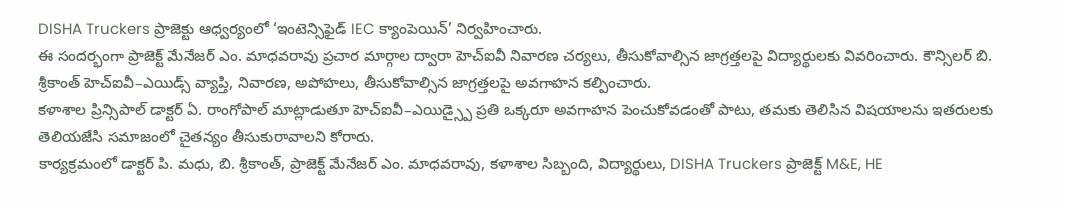DISHA Truckers ప్రాజెక్టు ఆధ్వర్యంలో ‘ఇంటెన్సిఫైడ్ IEC క్యాంపెయిన్’ నిర్వహించారు.
ఈ సందర్భంగా ప్రాజెక్ట్ మేనేజర్ ఎం. మాధవరావు ప్రచార మార్గాల ద్వారా హెచ్ఐవీ నివారణ చర్యలు, తీసుకోవాల్సిన జాగ్రత్తలపై విద్యార్థులకు వివరించారు. కౌన్సిలర్ బి. శ్రీకాంత్ హెచ్ఐవీ–ఎయిడ్స్ వ్యాప్తి, నివారణ, అపోహలు, తీసుకోవాల్సిన జాగ్రత్తలపై అవగాహన కల్పించారు.
కళాశాల ప్రిన్సిపాల్ డాక్టర్ ఏ. రాంగోపాల్ మాట్లాడుతూ హెచ్ఐవీ–ఎయిడ్స్పై ప్రతి ఒక్కరూ అవగాహన పెంచుకోవడంతో పాటు, తమకు తెలిసిన విషయాలను ఇతరులకు తెలియజేసి సమాజంలో చైతన్యం తీసుకురావాలని కోరారు.
కార్యక్రమంలో డాక్టర్ పి. మధు, బి. శ్రీకాంత్, ప్రాజెక్ట్ మేనేజర్ ఎం. మాధవరావు, కళాశాల సిబ్బంది, విద్యార్థులు, DISHA Truckers ప్రాజెక్ట్ M&E, HE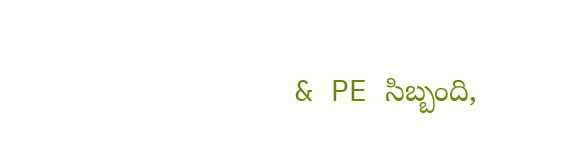& PE సిబ్బంది,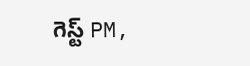గెస్ట్ PM,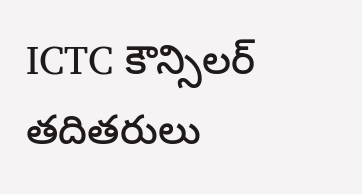ICTC కౌన్సిలర్ తదితరులు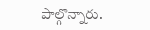పాల్గొన్నారు.